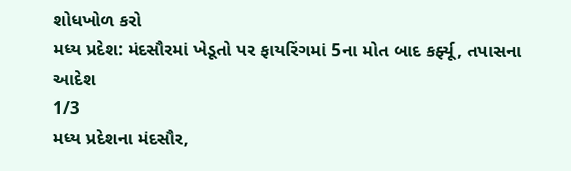શોધખોળ કરો
મધ્ય પ્રદેશ: મંદસૌરમાં ખેડૂતો પર ફાયરિંગમાં 5ના મોત બાદ કર્ફ્યૂ, તપાસના આદેશ
1/3
મધ્ય પ્રદેશના મંદસૌર,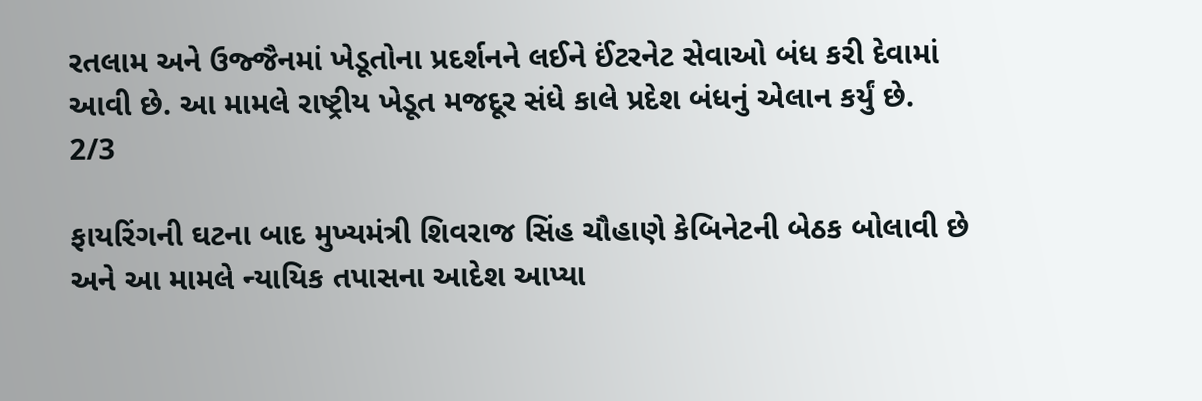રતલામ અને ઉજ્જૈનમાં ખેડૂતોના પ્રદર્શનને લઈને ઈંટરનેટ સેવાઓ બંધ કરી દેવામાં આવી છે. આ મામલે રાષ્ટ્રીય ખેડૂત મજદૂર સંધે કાલે પ્રદેશ બંધનું એલાન કર્યું છે.
2/3

ફાયરિંગની ઘટના બાદ મુખ્યમંત્રી શિવરાજ સિંહ ચૌહાણે કેબિનેટની બેઠક બોલાવી છે અને આ મામલે ન્યાયિક તપાસના આદેશ આપ્યા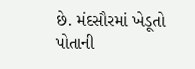છે. મંદસૌરમાં ખેડૂતો પોતાની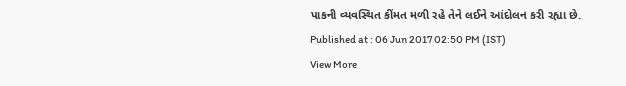પાકની વ્યવસ્થિત કીંમત મળી રહે તેને લઈને આંદોલન કરી રહ્યા છે.
Published at : 06 Jun 2017 02:50 PM (IST)
View More